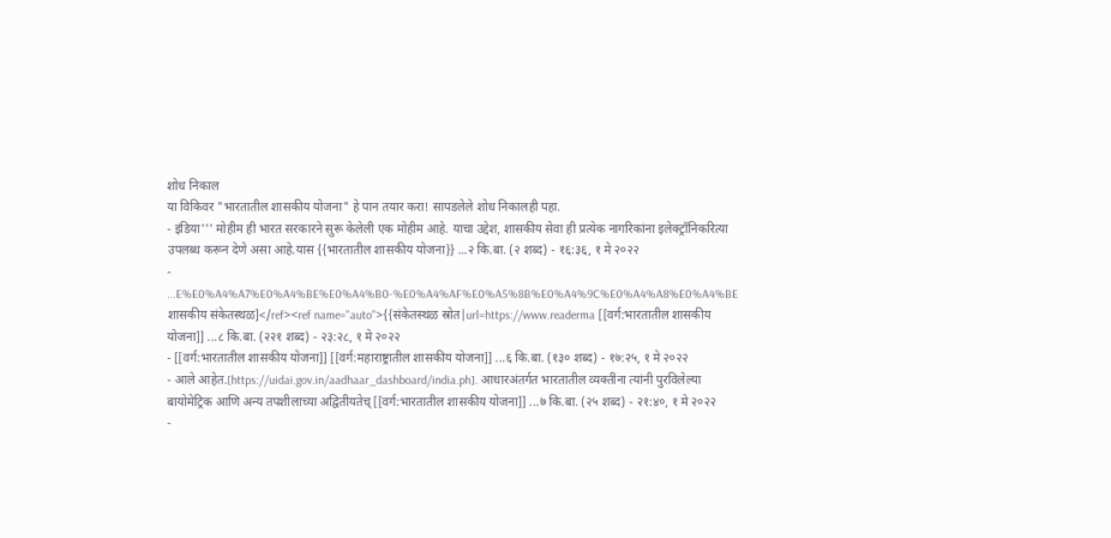शोध निकाल
या विकिवर "भारतातील शासकीय योजना" हे पान तयार करा! सापडलेले शोध निकालही पहा.
- इंडिया''' मोहीम ही भारत सरकारने सुरू केलेली एक मोहीम आहे. याचा उद्देश, शासकीय सेवा ही प्रत्येक नागरिकांना इलेक्ट्रॉनिकरित्या उपलब्ध करून देणे असा आहे.यास {{भारतातील शासकीय योजना}} ...२ कि.बा. (२ शब्द) - १६:३६, १ मे २०२२
- ...E%E0%A4%A7%E0%A4%BE%E0%A4%B0-%E0%A4%AF%E0%A5%8B%E0%A4%9C%E0%A4%A8%E0%A4%BE शासकीय संकेतस्थळ]</ref><ref name="auto">{{संकेतस्थळ स्रोत|url=https://www.readerma [[वर्ग:भारतातील शासकीय योजना]] ...८ कि.बा. (२२१ शब्द) - २३:२८, १ मे २०२२
- [[वर्ग:भारतातील शासकीय योजना]] [[वर्ग:महाराष्ट्रातील शासकीय योजना]] ...६ कि.बा. (१३० शब्द) - १७:२५, १ मे २०२२
- आले आहेत.[https://uidai.gov.in/aadhaar_dashboard/india.ph]. आधारअंतर्गत भारतातील व्यक्तींना त्यांनी पुरविलेल्या बायोमेट्रिक आणि अन्य तपशीलाच्या अद्वितीयतेच् [[वर्ग:भारतातील शासकीय योजना]] ...७ कि.बा. (२५ शब्द) - २१:४०, १ मे २०२२
-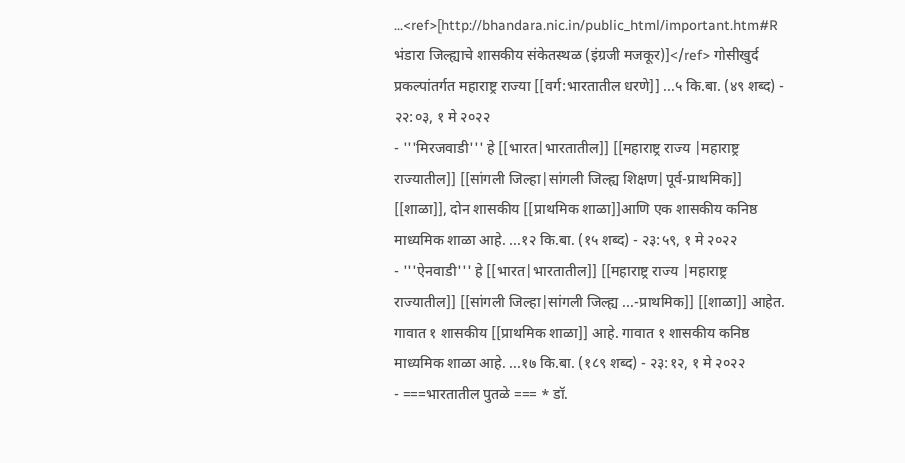...<ref>[http://bhandara.nic.in/public_html/important.htm#R भंडारा जिल्ह्याचे शासकीय संकेतस्थळ (इंग्रजी मजकूर)]</ref> गोसीखुर्द प्रकल्पांतर्गत महाराष्ट्र राज्या [[वर्ग:भारतातील धरणे]] ...५ कि.बा. (४९ शब्द) - २२:०३, १ मे २०२२
- '''मिरजवाडी''' हे [[भारत|भारतातील]] [[महाराष्ट्र राज्य |महाराष्ट्र राज्यातील]] [[सांगली जिल्हा|सांगली जिल्ह्य शिक्षण|पूर्व-प्राथमिक]] [[शाळा]], दोन शासकीय [[प्राथमिक शाळा]]आणि एक शासकीय कनिष्ठ माध्यमिक शाळा आहे. ...१२ कि.बा. (१५ शब्द) - २३:५९, १ मे २०२२
- '''ऐनवाडी''' हे [[भारत|भारतातील]] [[महाराष्ट्र राज्य |महाराष्ट्र राज्यातील]] [[सांगली जिल्हा|सांगली जिल्ह्य ...-प्राथमिक]] [[शाळा]] आहेत. गावात १ शासकीय [[प्राथमिक शाळा]] आहे. गावात १ शासकीय कनिष्ठ माध्यमिक शाळा आहे. ...१७ कि.बा. (१८९ शब्द) - २३:१२, १ मे २०२२
- ===भारतातील पुतळे === * डॉ.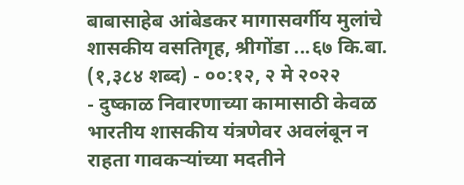बाबासाहेब आंबेडकर मागासवर्गीय मुलांचे शासकीय वसतिगृह, श्रीगोंडा ...६७ कि.बा. (१,३८४ शब्द) - ००:१२, २ मे २०२२
- दुष्काळ निवारणाच्या कामासाठी केवळ भारतीय शासकीय यंत्रणेवर अवलंबून न राहता गावकऱ्यांच्या मदतीने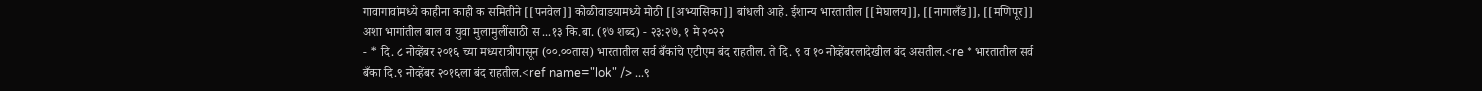गावागावांमध्ये काहीना काही क समितीने [[पनवेल]] कोळीवाडयामध्ये मोठी [[अभ्यासिका]] बांधली आहे. ईशान्य भारतातील [[मेघालय]], [[नागालँड]], [[मणिपूर]] अशा भागांतील बाल व युवा मुलामुलींसाठी स ...१३ कि.बा. (१७ शब्द) - २३:२७, १ मे २०२२
- * दि. ८ नोव्हेंबर २०१६ च्या मध्यरात्रीपासून (००.००तास) भारतातील सर्व बँकांचे एटीएम बंद राहतील. ते दि. ९ व १० नोव्हेंबरलादेखील बंद असतील.<re * भारतातील सर्व बँका दि.९ नोव्हेंबर २०१६ला बंद राहतील.<ref name="lok" /> ...९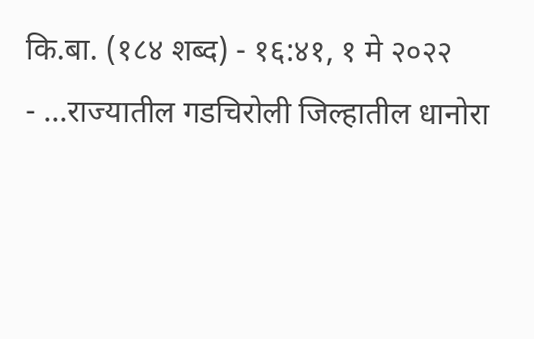कि.बा. (१८४ शब्द) - १६:४१, १ मे २०२२
- ...राज्यातील गडचिरोली जिल्हातील धानोरा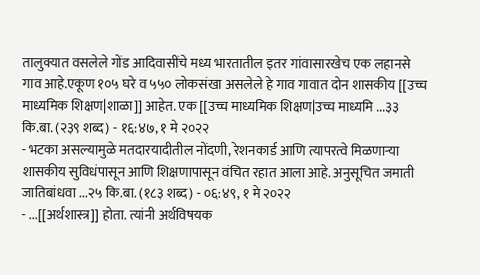तालुक्यात वसलेले गोंड आदिवासींचे मध्य भारतातील इतर गांवासारखेच एक लहानसे गाव आहे.एकूण १०५ घरे व ५५० लोकसंखा असलेले हे गाव गावात दोन शासकीय [[उच्च माध्यमिक शिक्षण|शाळा]] आहेत. एक [[उच्च माध्यमिक शिक्षण|उच्च माध्यमि ...३३ कि.बा. (२३९ शब्द) - १६:४७, १ मे २०२२
- भटका असल्यामुळे मतदारयादीतील नोंदणी, रेशनकार्ड आणि त्यापरत्वे मिळणाऱ्या शासकीय सुविधंपासून आणि शिक्षणापासून वंचित रहात आला आहे. अनुसूचित जमाती जातिबांधवा ...२५ कि.बा. (१८३ शब्द) - ०६:४९, १ मे २०२२
- ...[[अर्थशास्त्र]] होता. त्यांनी अर्थविषयक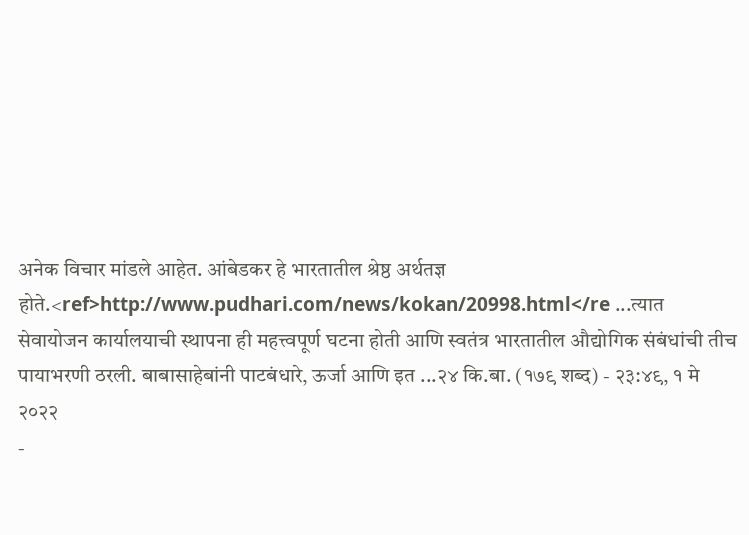अनेक विचार मांडले आहेत. आंबेडकर हे भारतातील श्रेष्ठ अर्थतज्ञ होते.<ref>http://www.pudhari.com/news/kokan/20998.html</re ...त्यात सेवायोजन कार्यालयाची स्थापना ही महत्त्वपूर्ण घटना होती आणि स्वतंत्र भारतातील औद्योगिक संबंधांची तीच पायाभरणी ठरली. बाबासाहेबांनी पाटबंधारे, ऊर्जा आणि इत ...२४ कि.बा. (१७९ शब्द) - २३:४९, १ मे २०२२
-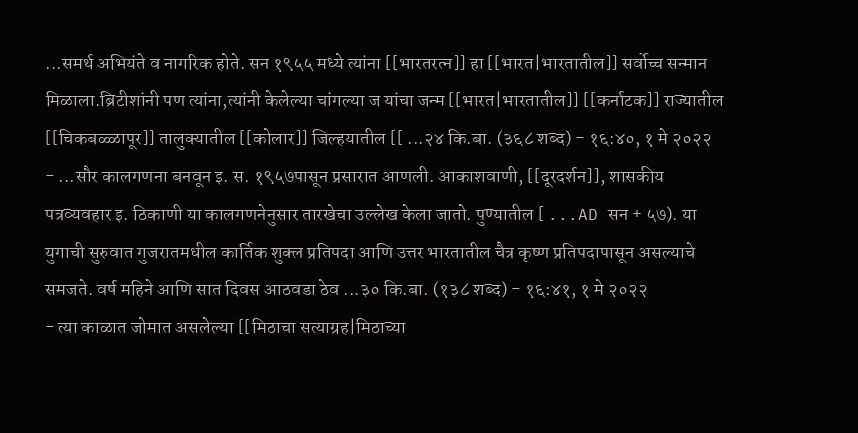...समर्थ अभियंते व नागरिक होते. सन १९५५ मध्ये त्यांना [[भारतरत्न]] हा [[भारत|भारतातील]] सर्वोच्च सन्मान मिळाला.ब्रिटीशांनी पण त्यांना,त्यांनी केलेल्या चांगल्या ज यांचा जन्म [[भारत|भारतातील]] [[कर्नाटक]] राज्यातील [[चिकबळ्ळापूर]] तालुक्यातील [[कोलार]] जिल्हयातील [[ ...२४ कि.बा. (३६८ शब्द) - १६:४०, १ मे २०२२
- ...सौर कालगणना बनवून इ. स. १९५७पासून प्रसारात आणली. आकाशवाणी, [[दूरदर्शन]], शासकीय पत्रव्यवहार इ. ठिकाणी या कालगणनेनुसार तारखेचा उल्लेख केला जातो. पुण्यातील [ ...AD सन + ५७). या युगाची सुरुवात गुजरातमधील कार्तिक शुक्ल प्रतिपदा आणि उत्तर भारतातील चैत्र कृष्ण प्रतिपदापासून असल्याचे समजते. वर्ष महिने आणि सात दिवस आठवडा ठेव ...३० कि.बा. (१३८ शब्द) - १६:४१, १ मे २०२२
- त्या काळात जोमात असलेल्या [[मिठाचा सत्याग्रह|मिठाच्या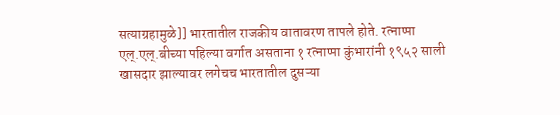सत्याग्रहामुळे]] भारतातील राजकीय वातावरण तापले होते. रत्नाप्पा एल्.एल्.बीच्या पहिल्या वर्गात असताना १ रत्नाप्पा कुंभारांनी १९५२ साली खासदार झाल्यावर लगेचच भारतातील दुसऱ्या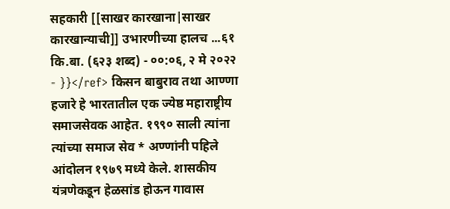सहकारी [[साखर कारखाना|साखर कारखान्याची]] उभारणीच्या हालच ...६१ कि.बा. (६२३ शब्द) - ००:०६, २ मे २०२२
- }}</ref> किसन बाबुराव तथा आण्णा हजारे हे भारतातील एक ज्येष्ठ महाराष्ट्रीय समाजसेवक आहेत. १९९० साली त्यांना त्यांच्या समाज सेव * अण्णांनी पहिले आंदोलन १९७९ मध्ये केले. शासकीय यंत्रणेकडून हेळसांड होऊन गावास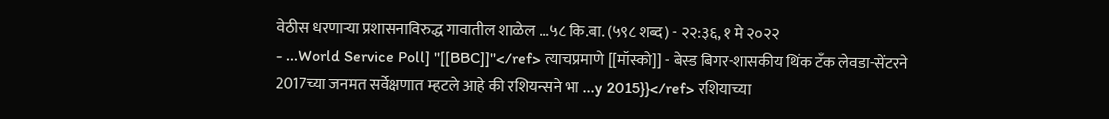वेठीस धरणाऱ्या प्रशासनाविरुद्ध गावातील शाळेल ...५८ कि.बा. (५९८ शब्द) - २२:३६, १ मे २०२२
- ...World Service Poll] ''[[BBC]]''</ref> त्याचप्रमाणे [[मॉस्को]] - बेस्ड बिगर-शासकीय थिंक टँक लेवडा-सेंटरने 2017च्या जनमत सर्वेक्षणात म्हटले आहे की रशियन्सने भा ...y 2015}}</ref> रशियाच्या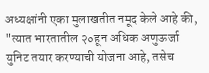अध्यक्षांनी एका मुलाखतीत नमूद केले आहे की, "त्यात भारतातील २०हून अधिक अणुऊर्जा युनिट तयार करण्याची योजना आहे, तसेच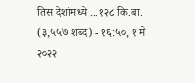तिस देशांमध्ये ...१२८ कि.बा. (३,५५७ शब्द) - १६:५०, १ मे २०२२